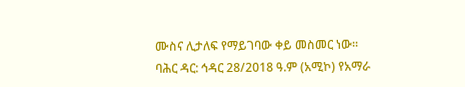ሙስና ሊታለፍ የማይገባው ቀይ መስመር ነው።
ባሕር ዳር: ኅዳር 28/2018 ዓ.ም (አሚኮ) የአማራ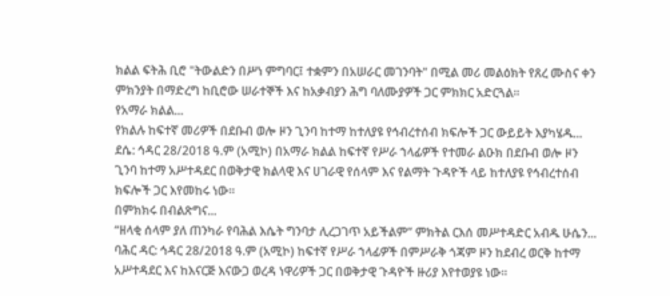ክልል ፍትሕ ቢሮ "ትውልድን በሥነ ምግባር፤ ተቋምን በአሠራር መገንባት" በሚል መሪ መልዕክት የጸረ ሙስና ቀን ምክንያት በማድረግ ከቢሮው ሠራተኞች እና ከአቃብያን ሕግ ባለሙያዎች ጋር ምክክር አድርጓል።
የአማራ ክልል...
የክልሉ ከፍተኛ መሪዎች በደቡብ ወሎ ዞን ጊንባ ከተማ ከተለያዩ የኅብረተሰብ ክፍሎች ጋር ውይይት እያካሄዱ...
ደሴ: ኅዳር 28/2018 ዓ.ም (አሚኮ) በአማራ ክልል ከፍተኛ የሥራ ኀላፊዎች የተመራ ልዑክ በደቡብ ወሎ ዞን ጊንባ ከተማ አሥተዳደር በወቅታዊ ክልላዊ እና ሀገራዊ የሰላም እና የልማት ጉዳዮች ላይ ከተለያዩ የኅብረተሰብ ክፍሎች ጋር እየመከሩ ነው።
በምክክሩ በብልጽግና...
“ዘላቂ ሰላም ያለ ጠንካራ የባሕል እሴት ግንባታ ሊረጋገጥ አይችልም” ምክትል ርእሰ መሥተዳድር አብዱ ሁሴን...
ባሕር ዳር: ኅዳር 28/2018 ዓ.ም (አሚኮ) ከፍተኛ የሥራ ኀላፊዎች በምሥራቅ ጎጃም ዞን ከደብረ ወርቅ ከተማ አሥተዳደር እና ከእናርጅ እናውጋ ወረዳ ነዋሪዎች ጋር በወቅታዊ ጉዳዮች ዙሪያ እየተወያዩ ነው።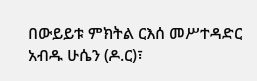በውይይቱ ምክትል ርእሰ መሥተዳድር አብዱ ሁሴን (ዶ.ር)፣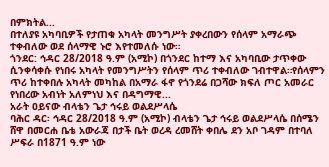በምክትል...
በተለያዩ አካባቢዎች የታጠቁ አካላት መንግሥት ያቀረበውን የሰላም አማራጭ ተቀብለው ወደ ሰላማዊ ኑሮ እየተመለሱ ነው።
ጎንደር: ኅዳር 28/2018 ዓ.ም (አሚኮ) በጎንደር ከተማ እና አካባቢው ታጥቀው ሲንቀሳቀሱ የነበሩ አካላት የመንግሥትን የሰላም ጥሪ ተቀብለው ገብተዋል።የሰላምን ጥሪ ከተቀበሉ አካላት መካከል በአማራ ፋኖ የጎንደሬ በጋሻው ክፍለ ጦር አመራር የነበረው አብነት አለምነህ እና በዳግማዊ...
አራት ዐይናው ብላቴን ጌታ ኅሩይ ወልደሥላሴ
ባሕር ዳር፡ ኅዳር 28/2018 ዓ.ም (አሚኮ) ብላቴን ጌታ ኅሩይ ወልደሥላሴ በሰሜን ሸዋ በመርሐ ቤቴ አውራጃ በታች ቤት ወረዳ ረመሸት ቀበሌ ደን አቦ ገዳም በተባለ ሥፍራ በ1871 ዓ.ም ነው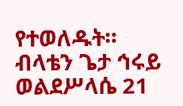የተወለዱት።
ብላቴን ጌታ ኅሩይ ወልደሥላሴ 21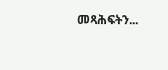መጻሕፍትን...